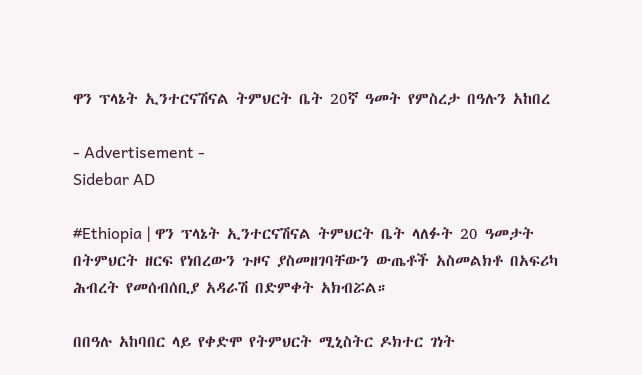ዋን ፕላኔት ኢንተርናሽናል ትምህርት ቤት 20ኛ ዓመት የምስረታ በዓሉን አከበረ

- Advertisement -
Sidebar AD

#Ethiopia | ዋን ፕላኔት ኢንተርናሽናል ትምህርት ቤት ላለፉት 20 ዓመታት በትምህርት ዘርፍ የነበረውን ጉዞና ያስመዘገባቸውን ውጤቶች አስመልክቶ በአፍሪካ ሕብረት የመሰብሰቢያ አዳራሽ በድምቀት አክብሯል።

በበዓሉ አከባበር ላይ የቀድሞ የትምህርት ሚኒስትር ዶክተር ገነት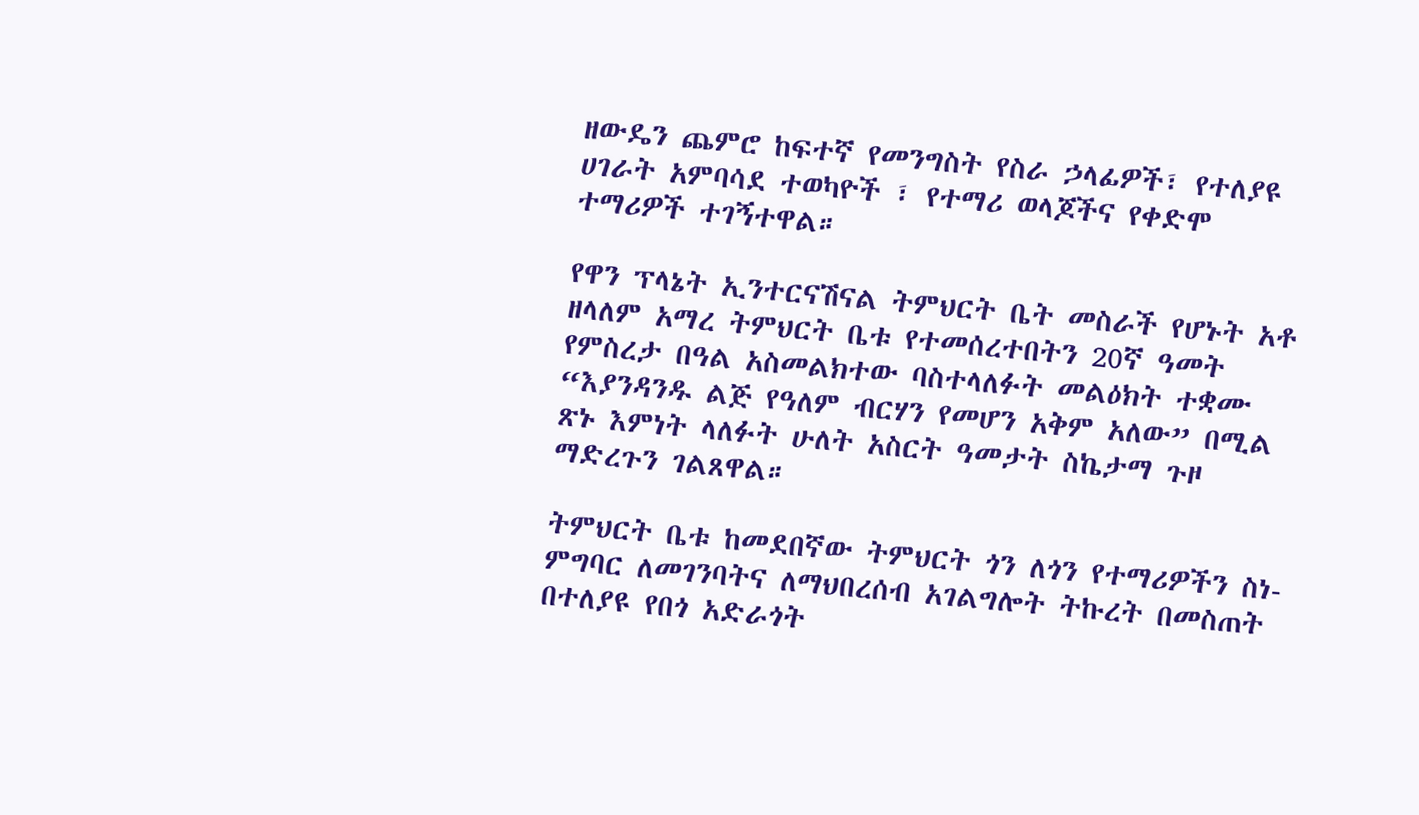ዘውዴን ጨምሮ ከፍተኛ የመንግስት የስራ ኃላፊዎች፣ የተለያዩ ሀገራት አምባሳደ ተወካዮች ፣ የተማሪ ወላጆችና የቀድሞ ተማሪዎች ተገኝተዋል።

የዋን ፕላኔት ኢንተርናሽናል ትምህርት ቤት መስራች የሆኑት አቶ ዘላለም አማረ ትምህርት ቤቱ የተመሰረተበትን 20ኛ ዓመት የምስረታ በዓል አስመልክተው ባስተላለፉት መልዕክት ተቋሙ “እያንዳንዱ ልጅ የዓለም ብርሃን የመሆን አቅም አለው” በሚል ጽኑ እምነት ላለፉት ሁለት አስርት ዓመታት ስኬታማ ጉዞ ማድረጉን ገልጸዋል።

ትምህርት ቤቱ ከመደበኛው ትምህርት ጎን ለጎን የተማሪዎችን ስነ-ምግባር ለመገንባትና ለማህበረሰብ አገልግሎት ትኩረት በመስጠት በተለያዩ የበጎ አድራጎት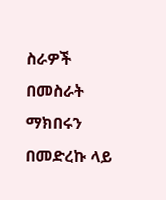ስራዎች በመስራት ማክበሩን በመድረኩ ላይ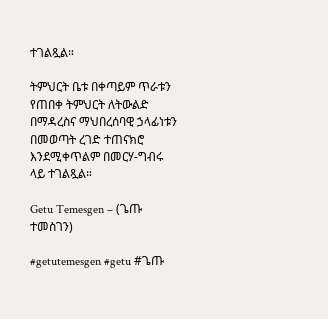ተገልጿል።

ትምህርት ቤቱ በቀጣይም ጥራቱን የጠበቀ ትምህርት ለትውልድ በማዳረስና ማህበረሰባዊ ኃላፊነቱን በመወጣት ረገድ ተጠናክሮ እንደሚቀጥልም በመርሃ-ግብሩ ላይ ተገልጿል።

Getu Temesgen – (ጌጡ ተመስገን)

#getutemesgen #getu #ጌጡ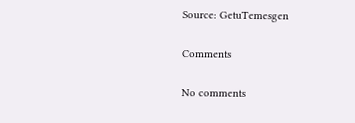Source: GetuTemesgen

Comments

No comments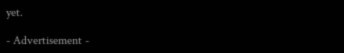yet.

- Advertisement -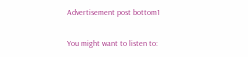Advertisement post bottom1

You might want to listen to: